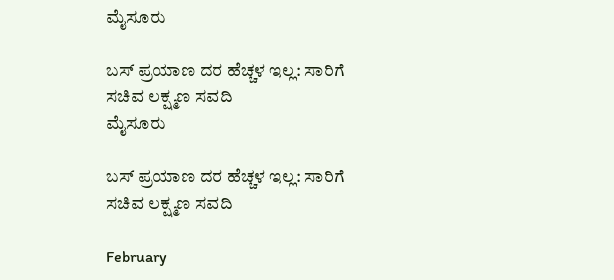ಮೈಸೂರು

ಬಸ್ ಪ್ರಯಾಣ ದರ ಹೆಚ್ಚಳ ಇಲ್ಲ: ಸಾರಿಗೆ ಸಚಿವ ಲಕ್ಷ್ಮಣ ಸವದಿ
ಮೈಸೂರು

ಬಸ್ ಪ್ರಯಾಣ ದರ ಹೆಚ್ಚಳ ಇಲ್ಲ: ಸಾರಿಗೆ ಸಚಿವ ಲಕ್ಷ್ಮಣ ಸವದಿ

February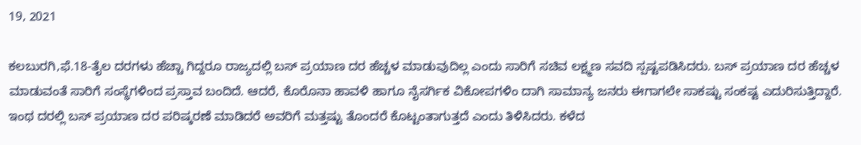19, 2021

ಕಲಬುರಗಿ,ಫೆ.18-ತೈಲ ದರಗಳು ಹೆಚ್ಚಾ ಗಿದ್ದರೂ ರಾಜ್ಯದಲ್ಲಿ ಬಸ್ ಪ್ರಯಾಣ ದರ ಹೆಚ್ಚಳ ಮಾಡುವುದಿಲ್ಲ ಎಂದು ಸಾರಿಗೆ ಸಚಿವ ಲಕ್ಷ್ಮಣ ಸವದಿ ಸ್ಪಷ್ಟಪಡಿಸಿದರು. ಬಸ್ ಪ್ರಯಾಣ ದರ ಹೆಚ್ಚಳ ಮಾಡುವಂತೆ ಸಾರಿಗೆ ಸಂಸ್ಥೆಗಳಿಂದ ಪ್ರಸ್ತಾವ ಬಂದಿದೆ. ಆದರೆ, ಕೊರೊನಾ ಹಾವಳಿ ಹಾಗೂ ನೈಸರ್ಗಿಕ ವಿಕೋಪಗಳಿಂ ದಾಗಿ ಸಾಮಾನ್ಯ ಜನರು ಈಗಾಗಲೇ ಸಾಕಷ್ಟು ಸಂಕಷ್ಟ ಎದುರಿಸುತ್ತಿದ್ದಾರೆ. ಇಂಥ ದರಲ್ಲಿ ಬಸ್ ಪ್ರಯಾಣ ದರ ಪರಿಷ್ಕರಣೆ ಮಾಡಿದರೆ ಅವರಿಗೆ ಮತ್ತಷ್ಟು ತೊಂದರೆ ಕೊಟ್ಟಂತಾಗುತ್ತದೆ ಎಂದು ತಿಳಿಸಿದರು. ಕಳೆದ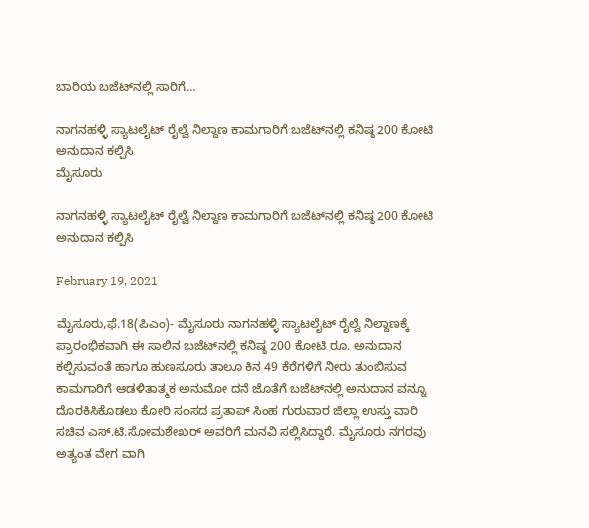ಬಾರಿಯ ಬಜೆಟ್‍ನಲ್ಲಿ ಸಾರಿಗೆ…

ನಾಗನಹಳ್ಳಿ ಸ್ಯಾಟಲೈಟ್ ರೈಲ್ವೆ ನಿಲ್ದಾಣ ಕಾಮಗಾರಿಗೆ ಬಜೆಟ್‍ನಲ್ಲಿ ಕನಿಷ್ಠ 200 ಕೋಟಿ ಅನುದಾನ ಕಲ್ಪಿಸಿ
ಮೈಸೂರು

ನಾಗನಹಳ್ಳಿ ಸ್ಯಾಟಲೈಟ್ ರೈಲ್ವೆ ನಿಲ್ದಾಣ ಕಾಮಗಾರಿಗೆ ಬಜೆಟ್‍ನಲ್ಲಿ ಕನಿಷ್ಠ 200 ಕೋಟಿ ಅನುದಾನ ಕಲ್ಪಿಸಿ

February 19, 2021

ಮೈಸೂರು,ಫೆ.18(ಪಿಎಂ)- ಮೈಸೂರು ನಾಗನಹಳ್ಳಿ ಸ್ಯಾಟಲೈಟ್ ರೈಲ್ವೆ ನಿಲ್ದಾಣಕ್ಕೆ ಪ್ರಾರಂಭಿಕವಾಗಿ ಈ ಸಾಲಿನ ಬಜೆಟ್‍ನಲ್ಲಿ ಕನಿಷ್ಠ 200 ಕೋಟಿ ರೂ. ಅನುದಾನ ಕಲ್ಪಿಸುವಂತೆ ಹಾಗೂ ಹುಣಸೂರು ತಾಲೂ ಕಿನ 49 ಕೆರೆಗಳಿಗೆ ನೀರು ತುಂಬಿಸುವ ಕಾಮಗಾರಿಗೆ ಆಡಳಿತಾತ್ಮಕ ಅನುಮೋ ದನೆ ಜೊತೆಗೆ ಬಜೆಟ್‍ನಲ್ಲಿ ಅನುದಾನ ವನ್ನೂ ದೊರಕಿಸಿಕೊಡಲು ಕೋರಿ ಸಂಸದ ಪ್ರತಾಪ್ ಸಿಂಹ ಗುರುವಾರ ಜಿಲ್ಲಾ ಉಸ್ತು ವಾರಿ ಸಚಿವ ಎಸ್.ಟಿ.ಸೋಮಶೇಖರ್ ಅವರಿಗೆ ಮನವಿ ಸಲ್ಲಿಸಿದ್ದಾರೆ. ಮೈಸೂರು ನಗರವು ಅತ್ಯಂತ ವೇಗ ವಾಗಿ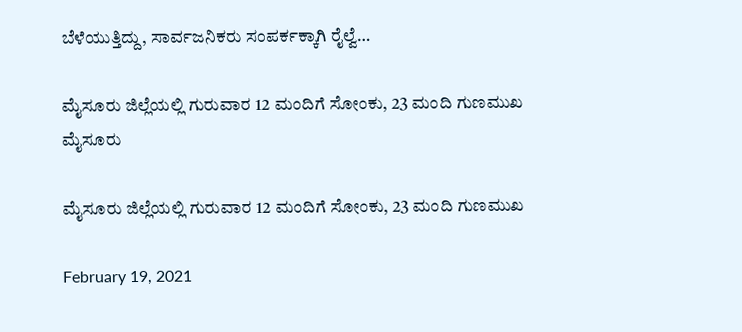ಬೆಳೆಯುತ್ತಿದ್ದು, ಸಾರ್ವಜನಿಕರು ಸಂಪರ್ಕಕ್ಕಾಗಿ ರೈಲ್ವೆ…

ಮೈಸೂರು ಜಿಲ್ಲೆಯಲ್ಲಿ ಗುರುವಾರ 12 ಮಂದಿಗೆ ಸೋಂಕು, 23 ಮಂದಿ ಗುಣಮುಖ
ಮೈಸೂರು

ಮೈಸೂರು ಜಿಲ್ಲೆಯಲ್ಲಿ ಗುರುವಾರ 12 ಮಂದಿಗೆ ಸೋಂಕು, 23 ಮಂದಿ ಗುಣಮುಖ

February 19, 2021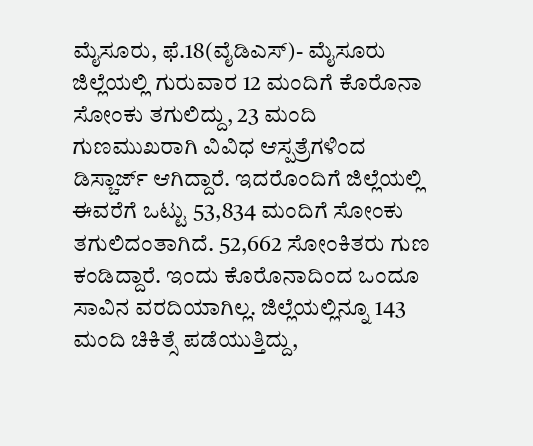ಮೈಸೂರು, ಫೆ.18(ವೈಡಿಎಸ್)- ಮೈಸೂರು ಜಿಲ್ಲೆಯಲ್ಲಿ ಗುರುವಾರ 12 ಮಂದಿಗೆ ಕೊರೊನಾ ಸೋಂಕು ತಗುಲಿದ್ದು, 23 ಮಂದಿ ಗುಣಮುಖರಾಗಿ ವಿವಿಧ ಆಸ್ಪತ್ರೆಗಳಿಂದ ಡಿಸ್ಚಾರ್ಜ್ ಆಗಿದ್ದಾರೆ. ಇದರೊಂದಿಗೆ ಜಿಲ್ಲೆಯಲ್ಲಿ ಈವರೆಗೆ ಒಟ್ಟು 53,834 ಮಂದಿಗೆ ಸೋಂಕು ತಗುಲಿದಂತಾಗಿದೆ. 52,662 ಸೋಂಕಿತರು ಗುಣ ಕಂಡಿದ್ದಾರೆ. ಇಂದು ಕೊರೊನಾದಿಂದ ಒಂದೂ ಸಾವಿನ ವರದಿಯಾಗಿಲ್ಲ. ಜಿಲ್ಲೆಯಲ್ಲಿನ್ನೂ 143 ಮಂದಿ ಚಿಕಿತ್ಸೆ ಪಡೆಯುತ್ತಿದ್ದು,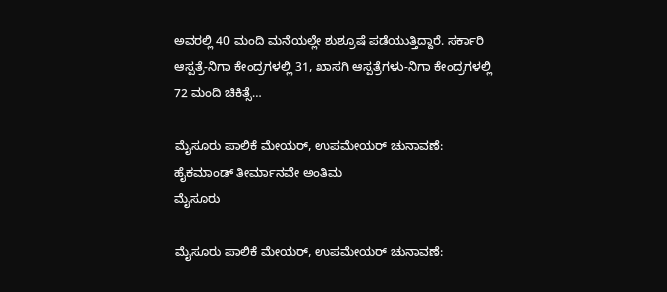ಅವರಲ್ಲಿ 40 ಮಂದಿ ಮನೆಯಲ್ಲೇ ಶುಶ್ರೂಷೆ ಪಡೆಯುತ್ತಿದ್ದಾರೆ. ಸರ್ಕಾರಿ ಆಸ್ಪತ್ರೆ-ನಿಗಾ ಕೇಂದ್ರಗಳಲ್ಲಿ 31, ಖಾಸಗಿ ಆಸ್ಪತ್ರೆಗಳು-ನಿಗಾ ಕೇಂದ್ರಗಳಲ್ಲಿ 72 ಮಂದಿ ಚಿಕಿತ್ಸೆ…

ಮೈಸೂರು ಪಾಲಿಕೆ ಮೇಯರ್, ಉಪಮೇಯರ್ ಚುನಾವಣೆ: ಹೈಕಮಾಂಡ್ ತೀರ್ಮಾನವೇ ಅಂತಿಮ
ಮೈಸೂರು

ಮೈಸೂರು ಪಾಲಿಕೆ ಮೇಯರ್, ಉಪಮೇಯರ್ ಚುನಾವಣೆ: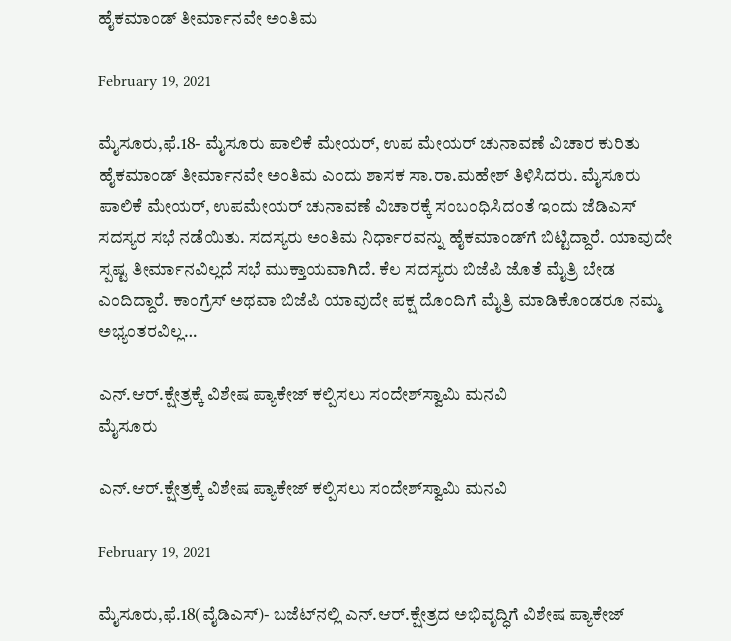ಹೈಕಮಾಂಡ್ ತೀರ್ಮಾನವೇ ಅಂತಿಮ

February 19, 2021

ಮೈಸೂರು,ಫೆ.18- ಮೈಸೂರು ಪಾಲಿಕೆ ಮೇಯರ್, ಉಪ ಮೇಯರ್ ಚುನಾವಣೆ ವಿಚಾರ ಕುರಿತು ಹೈಕಮಾಂಡ್ ತೀರ್ಮಾನವೇ ಅಂತಿಮ ಎಂದು ಶಾಸಕ ಸಾ.ರಾ.ಮಹೇಶ್ ತಿಳಿಸಿದರು. ಮೈಸೂರು ಪಾಲಿಕೆ ಮೇಯರ್, ಉಪಮೇಯರ್ ಚುನಾವಣೆ ವಿಚಾರಕ್ಕೆ ಸಂಬಂಧಿಸಿದಂತೆ ಇಂದು ಜೆಡಿಎಸ್ ಸದಸ್ಯರ ಸಭೆ ನಡೆಯಿತು. ಸದಸ್ಯರು ಅಂತಿಮ ನಿರ್ಧಾರವನ್ನು ಹೈಕಮಾಂಡ್‍ಗೆ ಬಿಟ್ಟಿದ್ದಾರೆ. ಯಾವುದೇ ಸ್ಪಷ್ಟ ತೀರ್ಮಾನವಿಲ್ಲದೆ ಸಭೆ ಮುಕ್ತಾಯವಾಗಿದೆ. ಕೆಲ ಸದಸ್ಯರು ಬಿಜೆಪಿ ಜೊತೆ ಮೈತ್ರಿ ಬೇಡ ಎಂದಿದ್ದಾರೆ. ಕಾಂಗ್ರೆಸ್ ಅಥವಾ ಬಿಜೆಪಿ ಯಾವುದೇ ಪಕ್ಷ ದೊಂದಿಗೆ ಮೈತ್ರಿ ಮಾಡಿಕೊಂಡರೂ ನಮ್ಮ ಅಭ್ಯಂತರವಿಲ್ಲ…

ಎನ್.ಆರ್.ಕ್ಷೇತ್ರಕ್ಕೆ ವಿಶೇಷ ಪ್ಯಾಕೇಜ್ ಕಲ್ಪಿಸಲು ಸಂದೇಶ್‍ಸ್ವಾಮಿ ಮನವಿ
ಮೈಸೂರು

ಎನ್.ಆರ್.ಕ್ಷೇತ್ರಕ್ಕೆ ವಿಶೇಷ ಪ್ಯಾಕೇಜ್ ಕಲ್ಪಿಸಲು ಸಂದೇಶ್‍ಸ್ವಾಮಿ ಮನವಿ

February 19, 2021

ಮೈಸೂರು,ಫೆ.18(ವೈಡಿಎಸ್)- ಬಜೆಟ್‍ನಲ್ಲಿ ಎನ್.ಆರ್.ಕ್ಷೇತ್ರದ ಅಭಿವೃದ್ಧಿಗೆ ವಿಶೇಷ ಪ್ಯಾಕೇಜ್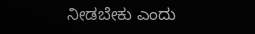ನೀಡಬೇಕು ಎಂದು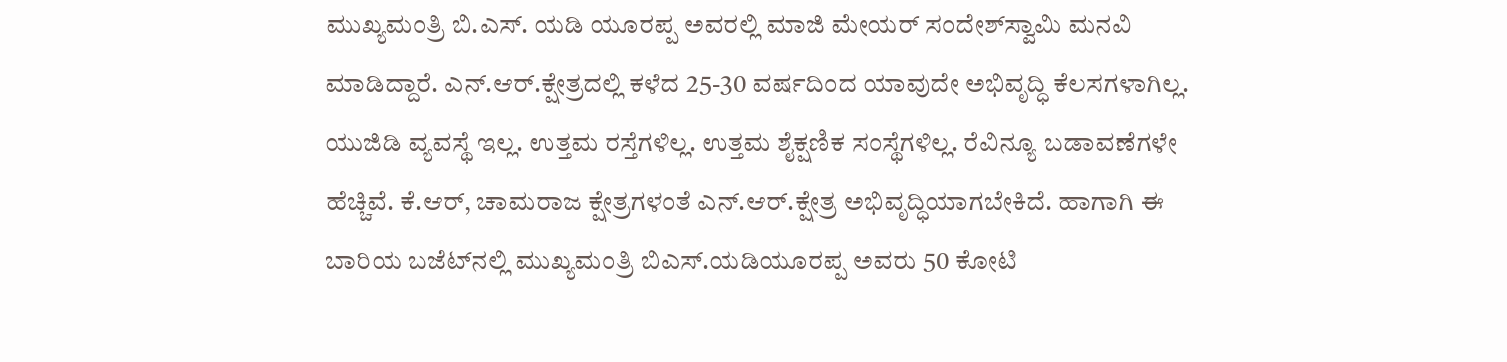ಮುಖ್ಯಮಂತ್ರಿ ಬಿ.ಎಸ್. ಯಡಿ ಯೂರಪ್ಪ ಅವರಲ್ಲಿ ಮಾಜಿ ಮೇಯರ್ ಸಂದೇಶ್‍ಸ್ವಾಮಿ ಮನವಿ ಮಾಡಿದ್ದಾರೆ. ಎನ್.ಆರ್.ಕ್ಷೇತ್ರದಲ್ಲಿ ಕಳೆದ 25-30 ವರ್ಷದಿಂದ ಯಾವುದೇ ಅಭಿವೃದ್ಧಿ ಕೆಲಸಗಳಾಗಿಲ್ಲ. ಯುಜಿಡಿ ವ್ಯವಸ್ಥೆ ಇಲ್ಲ. ಉತ್ತಮ ರಸ್ತೆಗಳಿಲ್ಲ. ಉತ್ತಮ ಶೈಕ್ಷಣಿಕ ಸಂಸ್ಥೆಗಳಿಲ್ಲ. ರೆವಿನ್ಯೂ ಬಡಾವಣೆಗಳೇ ಹೆಚ್ಚಿವೆ. ಕೆ.ಆರ್, ಚಾಮರಾಜ ಕ್ಷೇತ್ರಗಳಂತೆ ಎನ್.ಆರ್.ಕ್ಷೇತ್ರ ಅಭಿವೃದ್ಧಿಯಾಗಬೇಕಿದೆ. ಹಾಗಾಗಿ ಈ ಬಾರಿಯ ಬಜೆಟ್‍ನಲ್ಲಿ ಮುಖ್ಯಮಂತ್ರಿ ಬಿಎಸ್.ಯಡಿಯೂರಪ್ಪ ಅವರು 50 ಕೋಟಿ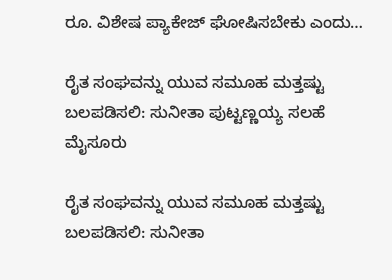ರೂ. ವಿಶೇಷ ಪ್ಯಾಕೇಜ್ ಘೋಷಿಸಬೇಕು ಎಂದು…

ರೈತ ಸಂಘವನ್ನು ಯುವ ಸಮೂಹ ಮತ್ತಷ್ಟು ಬಲಪಡಿಸಲಿ: ಸುನೀತಾ ಪುಟ್ಟಣ್ಣಯ್ಯ ಸಲಹೆ
ಮೈಸೂರು

ರೈತ ಸಂಘವನ್ನು ಯುವ ಸಮೂಹ ಮತ್ತಷ್ಟು ಬಲಪಡಿಸಲಿ: ಸುನೀತಾ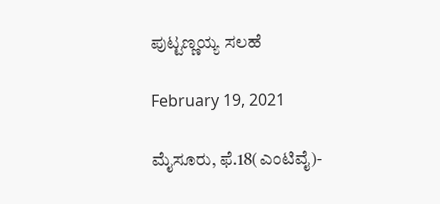ಪುಟ್ಟಣ್ಣಯ್ಯ ಸಲಹೆ

February 19, 2021

ಮೈಸೂರು, ಫೆ.18(ಎಂಟಿವೈ)-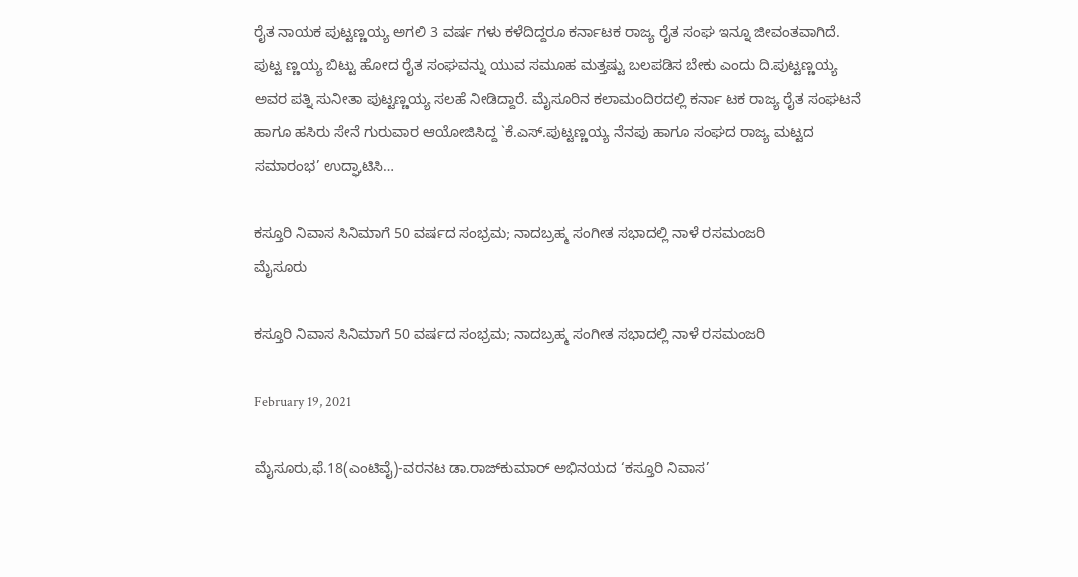ರೈತ ನಾಯಕ ಪುಟ್ಟಣ್ಣಯ್ಯ ಅಗಲಿ 3 ವರ್ಷ ಗಳು ಕಳೆದಿದ್ದರೂ ಕರ್ನಾಟಕ ರಾಜ್ಯ ರೈತ ಸಂಘ ಇನ್ನೂ ಜೀವಂತವಾಗಿದೆ. ಪುಟ್ಟ ಣ್ಣಯ್ಯ ಬಿಟ್ಟು ಹೋದ ರೈತ ಸಂಘವನ್ನು ಯುವ ಸಮೂಹ ಮತ್ತಷ್ಟು ಬಲಪಡಿಸ ಬೇಕು ಎಂದು ದಿ.ಪುಟ್ಟಣ್ಣಯ್ಯ ಅವರ ಪತ್ನಿ ಸುನೀತಾ ಪುಟ್ಟಣ್ಣಯ್ಯ ಸಲಹೆ ನೀಡಿದ್ದಾರೆ. ಮೈಸೂರಿನ ಕಲಾಮಂದಿರದಲ್ಲಿ ಕರ್ನಾ ಟಕ ರಾಜ್ಯ ರೈತ ಸಂಘಟನೆ ಹಾಗೂ ಹಸಿರು ಸೇನೆ ಗುರುವಾರ ಆಯೋಜಿಸಿದ್ದ `ಕೆ.ಎಸ್.ಪುಟ್ಟಣ್ಣಯ್ಯ ನೆನಪು ಹಾಗೂ ಸಂಘದ ರಾಜ್ಯ ಮಟ್ಟದ ಸಮಾರಂಭ’ ಉದ್ಘಾಟಿಸಿ…

ಕಸ್ತೂರಿ ನಿವಾಸ ಸಿನಿಮಾಗೆ 50 ವರ್ಷದ ಸಂಭ್ರಮ; ನಾದಬ್ರಹ್ಮ ಸಂಗೀತ ಸಭಾದಲ್ಲಿ ನಾಳೆ ರಸಮಂಜರಿ
ಮೈಸೂರು

ಕಸ್ತೂರಿ ನಿವಾಸ ಸಿನಿಮಾಗೆ 50 ವರ್ಷದ ಸಂಭ್ರಮ; ನಾದಬ್ರಹ್ಮ ಸಂಗೀತ ಸಭಾದಲ್ಲಿ ನಾಳೆ ರಸಮಂಜರಿ

February 19, 2021

ಮೈಸೂರು,ಫೆ.18(ಎಂಟಿವೈ)-ವರನಟ ಡಾ.ರಾಜ್‍ಕುಮಾರ್ ಅಭಿನಯದ ‘ಕಸ್ತೂರಿ ನಿವಾಸ’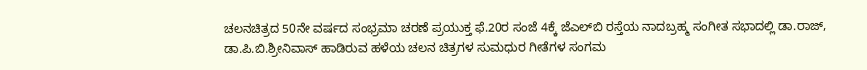ಚಲನಚಿತ್ರದ 50ನೇ ವರ್ಷದ ಸಂಭ್ರಮಾ ಚರಣೆ ಪ್ರಯುಕ್ತ ಫೆ.20ರ ಸಂಜೆ 4ಕ್ಕೆ ಜೆಎಲ್‍ಬಿ ರಸ್ತೆಯ ನಾದಬ್ರಹ್ಮ ಸಂಗೀತ ಸಭಾದಲ್ಲಿ ಡಾ.ರಾಜ್, ಡಾ.ಪಿ.ಬಿ.ಶ್ರೀನಿವಾಸ್ ಹಾಡಿರುವ ಹಳೆಯ ಚಲನ ಚಿತ್ರಗಳ ಸುಮಧುರ ಗೀತೆಗಳ ಸಂಗಮ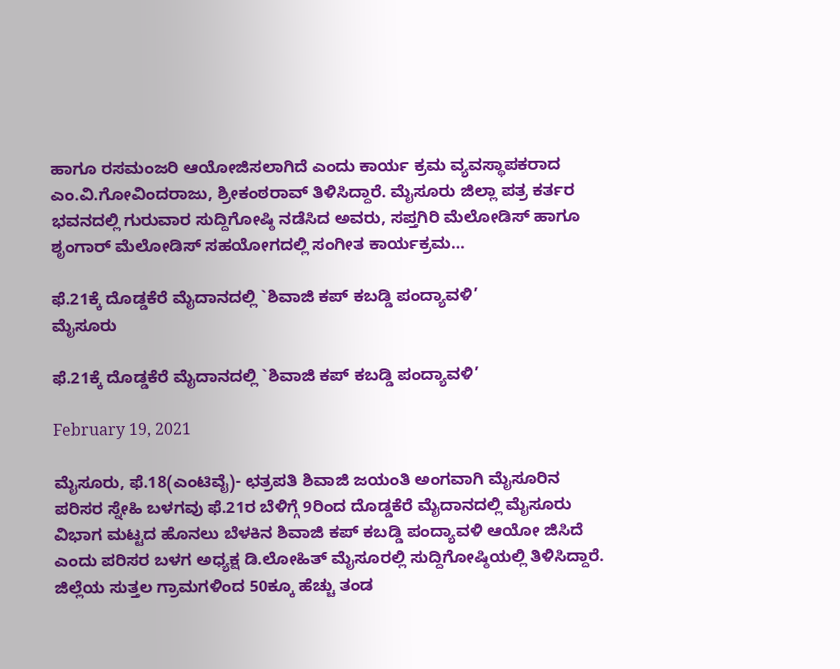ಹಾಗೂ ರಸಮಂಜರಿ ಆಯೋಜಿಸಲಾಗಿದೆ ಎಂದು ಕಾರ್ಯ ಕ್ರಮ ವ್ಯವಸ್ಥಾಪಕರಾದ ಎಂ.ವಿ.ಗೋವಿಂದರಾಜು, ಶ್ರೀಕಂಠರಾವ್ ತಿಳಿಸಿದ್ದಾರೆ. ಮೈಸೂರು ಜಿಲ್ಲಾ ಪತ್ರ ಕರ್ತರ ಭವನದಲ್ಲಿ ಗುರುವಾರ ಸುದ್ದಿಗೋಷ್ಠಿ ನಡೆಸಿದ ಅವರು, ಸಪ್ತಗಿರಿ ಮೆಲೋಡಿಸ್ ಹಾಗೂ ಶೃಂಗಾರ್ ಮೆಲೋಡಿಸ್ ಸಹಯೋಗದಲ್ಲಿ ಸಂಗೀತ ಕಾರ್ಯಕ್ರಮ…

ಫೆ.21ಕ್ಕೆ ದೊಡ್ಡಕೆರೆ ಮೈದಾನದಲ್ಲಿ `ಶಿವಾಜಿ ಕಪ್ ಕಬಡ್ಡಿ ಪಂದ್ಯಾವಳಿ’
ಮೈಸೂರು

ಫೆ.21ಕ್ಕೆ ದೊಡ್ಡಕೆರೆ ಮೈದಾನದಲ್ಲಿ `ಶಿವಾಜಿ ಕಪ್ ಕಬಡ್ಡಿ ಪಂದ್ಯಾವಳಿ’

February 19, 2021

ಮೈಸೂರು, ಫೆ.18(ಎಂಟಿವೈ)- ಛತ್ರಪತಿ ಶಿವಾಜಿ ಜಯಂತಿ ಅಂಗವಾಗಿ ಮೈಸೂರಿನ ಪರಿಸರ ಸ್ನೇಹಿ ಬಳಗವು ಫೆ.21ರ ಬೆಳಿಗ್ಗೆ 9ರಿಂದ ದೊಡ್ಡಕೆರೆ ಮೈದಾನದಲ್ಲಿ ಮೈಸೂರು ವಿಭಾಗ ಮಟ್ಟದ ಹೊನಲು ಬೆಳಕಿನ ಶಿವಾಜಿ ಕಪ್ ಕಬಡ್ಡಿ ಪಂದ್ಯಾವಳಿ ಆಯೋ ಜಿಸಿದೆ ಎಂದು ಪರಿಸರ ಬಳಗ ಅಧ್ಯಕ್ಷ ಡಿ.ಲೋಹಿತ್ ಮೈಸೂರಲ್ಲಿ ಸುದ್ದಿಗೋಷ್ಠಿಯಲ್ಲಿ ತಿಳಿಸಿದ್ದಾರೆ. ಜಿಲ್ಲೆಯ ಸುತ್ತಲ ಗ್ರಾಮಗಳಿಂದ 50ಕ್ಕೂ ಹೆಚ್ಚು ತಂಡ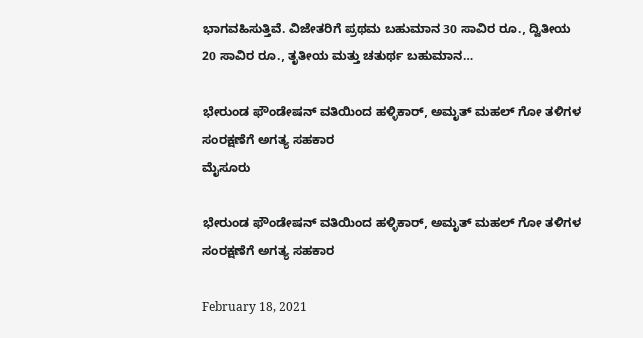ಭಾಗವಹಿಸುತ್ತಿವೆ. ವಿಜೇತರಿಗೆ ಪ್ರಥಮ ಬಹುಮಾನ 30 ಸಾವಿರ ರೂ., ದ್ವಿತೀಯ 20 ಸಾವಿರ ರೂ., ತೃತೀಯ ಮತ್ತು ಚತುರ್ಥ ಬಹುಮಾನ…

ಭೇರುಂಡ ಫೌಂಡೇಷನ್ ವತಿಯಿಂದ ಹಳ್ಳಿಕಾರ್, ಅಮೃತ್ ಮಹಲ್ ಗೋ ತಳಿಗಳ ಸಂರಕ್ಷಣೆಗೆ ಅಗತ್ಯ ಸಹಕಾರ
ಮೈಸೂರು

ಭೇರುಂಡ ಫೌಂಡೇಷನ್ ವತಿಯಿಂದ ಹಳ್ಳಿಕಾರ್, ಅಮೃತ್ ಮಹಲ್ ಗೋ ತಳಿಗಳ ಸಂರಕ್ಷಣೆಗೆ ಅಗತ್ಯ ಸಹಕಾರ

February 18, 2021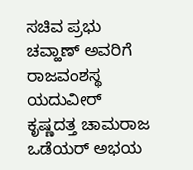ಸಚಿವ ಪ್ರಭು ಚವ್ಹಾಣ್ ಅವರಿಗೆ ರಾಜವಂಶಸ್ಥ ಯದುವೀರ್ ಕೃಷ್ಣದತ್ತ ಚಾಮರಾಜ ಒಡೆಯರ್ ಅಭಯ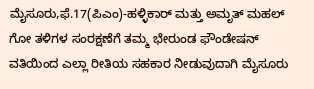ಮೈಸೂರು,ಫೆ.17(ಪಿಎಂ)-ಹಳ್ಳಿಕಾರ್ ಮತ್ತು ಅಮೃತ್ ಮಹಲ್ ಗೋ ತಳಿಗಳ ಸಂರಕ್ಷಣೆಗೆ ತಮ್ಮ ಭೇರುಂಡ ಫೌಂಡೇಷನ್ ವತಿಯಿಂದ ಎಲ್ಲಾ ರೀತಿಯ ಸಹಕಾರ ನೀಡುವುದಾಗಿ ಮೈಸೂರು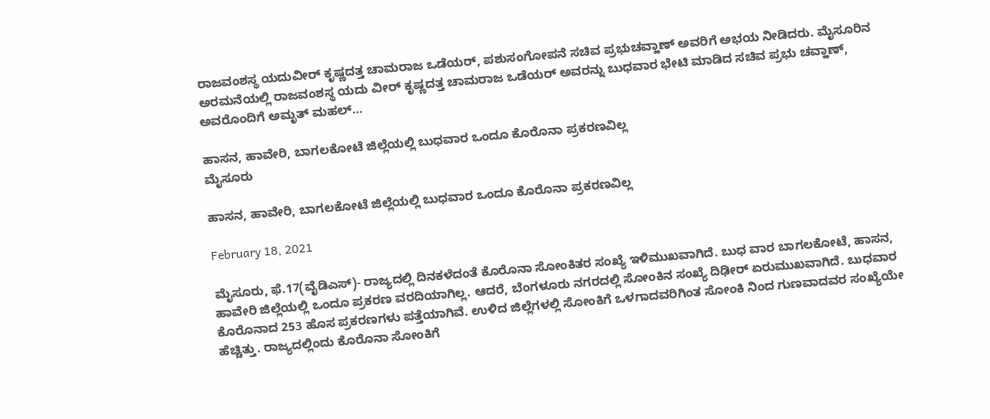ರಾಜವಂಶಸ್ಥ ಯದುವೀರ್ ಕೃಷ್ಣದತ್ತ ಚಾಮರಾಜ ಒಡೆಯರ್, ಪಶುಸಂಗೋಪನೆ ಸಚಿವ ಪ್ರಭುಚವ್ಹಾಣ್ ಅವರಿಗೆ ಅಭಯ ನೀಡಿದರು. ಮೈಸೂರಿನ ಅರಮನೆಯಲ್ಲಿ ರಾಜವಂಶಸ್ಥ ಯದು ವೀರ್ ಕೃಷ್ಣದತ್ತ ಚಾಮರಾಜ ಒಡೆಯರ್ ಅವರನ್ನು ಬುಧವಾರ ಭೇಟಿ ಮಾಡಿದ ಸಚಿವ ಪ್ರಭು ಚವ್ಹಾಣ್, ಅವರೊಂದಿಗೆ ಅಮೃತ್ ಮಹಲ್…

ಹಾಸನ, ಹಾವೇರಿ, ಬಾಗಲಕೋಟೆ ಜಿಲ್ಲೆಯಲ್ಲಿ ಬುಧವಾರ ಒಂದೂ ಕೊರೊನಾ ಪ್ರಕರಣವಿಲ್ಲ
ಮೈಸೂರು

ಹಾಸನ, ಹಾವೇರಿ, ಬಾಗಲಕೋಟೆ ಜಿಲ್ಲೆಯಲ್ಲಿ ಬುಧವಾರ ಒಂದೂ ಕೊರೊನಾ ಪ್ರಕರಣವಿಲ್ಲ

February 18, 2021

ಮೈಸೂರು, ಫೆ.17(ವೈಡಿಎಸ್)- ರಾಜ್ಯದಲ್ಲಿ ದಿನಕಳೆದಂತೆ ಕೊರೊನಾ ಸೋಂಕಿತರ ಸಂಖ್ಯೆ ಇಳಿಮುಖವಾಗಿದೆ. ಬುಧ ವಾರ ಬಾಗಲಕೋಟೆ, ಹಾಸನ, ಹಾವೇರಿ ಜಿಲ್ಲೆಯಲ್ಲಿ ಒಂದೂ ಪ್ರಕರಣ ವರದಿಯಾಗಿಲ್ಲ. ಆದರೆ, ಬೆಂಗಳೂರು ನಗರದಲ್ಲಿ ಸೋಂಕಿನ ಸಂಖ್ಯೆ ದಿಢೀರ್ ಏರುಮುಖವಾಗಿದೆ. ಬುಧವಾರ ಕೊರೊನಾದ 253 ಹೊಸ ಪ್ರಕರಣಗಳು ಪತ್ತೆಯಾಗಿವೆ. ಉಳಿದ ಜಿಲ್ಲೆಗಳಲ್ಲಿ ಸೋಂಕಿಗೆ ಒಳಗಾದವರಿಗಿಂತ ಸೋಂಕಿ ನಿಂದ ಗುಣವಾದವರ ಸಂಖ್ಯೆಯೇ ಹೆಚ್ಚಿತ್ತು. ರಾಜ್ಯದಲ್ಲಿಂದು ಕೊರೊನಾ ಸೋಂಕಿಗೆ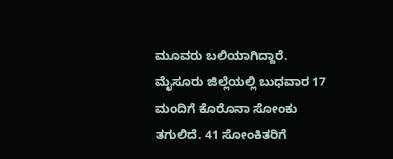ಮೂವರು ಬಲಿಯಾಗಿದ್ದಾರೆ. ಮೈಸೂರು ಜಿಲ್ಲೆಯಲ್ಲಿ ಬುಧವಾರ 17 ಮಂದಿಗೆ ಕೊರೊನಾ ಸೋಂಕು ತಗುಲಿದೆ. 41 ಸೋಂಕಿತರಿಗೆ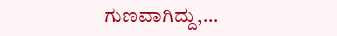ಗುಣವಾಗಿದ್ದು,…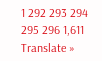1 292 293 294 295 296 1,611
Translate »